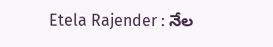Etela Rajender : నేల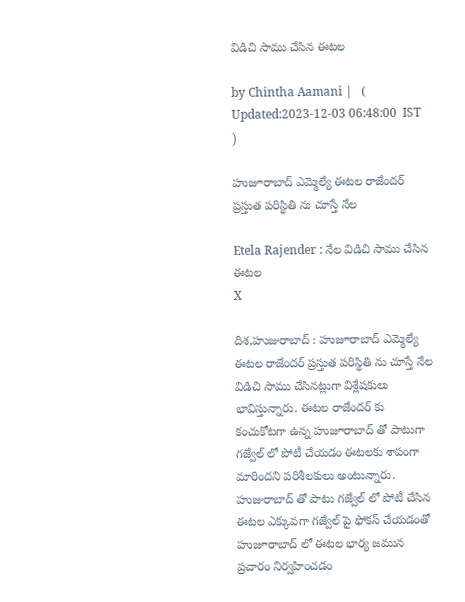విడిచి సాము చేసిన ఈటల

by Chintha Aamani |   (  Updated:2023-12-03 06:48:00  IST  )

హుజూరాబాద్ ఎమ్మెల్యే ఈటల రాజేందర్ ప్రస్తుత పరిస్థితి ను చూస్తే నేల

Etela Rajender : నేల విడిచి సాము చేసిన ఈటల
X

దిశ,హుజురాబాద్ : హుజూరాబాద్ ఎమ్మెల్యే ఈటల రాజేందర్ ప్రస్తుత పరిస్థితి ను చూస్తే నేల విడిచి సాము చేసినట్లుగా విశ్లేషకులు భావిస్తున్నారు. ఈటల రాజేందర్ కు కంచుకోటగా ఉన్న హుజూరాబాద్ తో పాటుగా గజ్వేల్ లో పోటీ చేయడం ఈటలకు శాపంగా మారిందని పరిశీలకులు అంటున్నారు. హుజురాబాద్ తో పాటు గజ్వేల్ లో పోటీ చేసిన ఈటల ఎక్కువగా గజ్వేల్ పై ఫోకస్ చేయడంతో హుజూరాబాద్ లో ఈటల భార్య జమున ప్రచారం నిర్వహించడం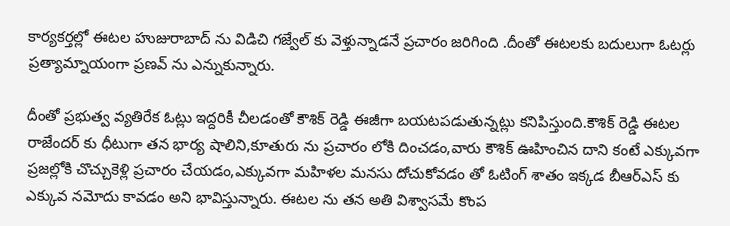కార్యకర్తల్లో ఈటల హుజురాబాద్ ను విడిచి గజ్వేల్ కు వెళ్తున్నాడనే ప్రచారం జరిగింది .దీంతో ఈటలకు బదులుగా ఓటర్లు ప్రత్యామ్నాయంగా ప్రణవ్ ను ఎన్నుకున్నారు.

దీంతో ప్రభుత్వ వ్యతిరేక ఓట్లు ఇద్దరికీ చీలడంతో కౌశిక్ రెడ్డి ఈజీగా బయటపడుతున్నట్లు కనిపిస్తుంది.కౌశిక్ రెడ్డి ఈటల రాజేందర్ కు ధీటుగా తన భార్య షాలిని,కూతురు ను ప్రచారం లోకి దించడం,వారు కౌశిక్ ఊహించిన దాని కంటే ఎక్కువగా ప్రజల్లోకి చొచ్చుకెళ్లి ప్రచారం చేయడం,ఎక్కువగా మహిళల మనసు దోచుకోవడం తో ఓటింగ్ శాతం ఇక్కడ బీఆర్ఎస్ కు ఎక్కువ నమోదు కావడం అని భావిస్తున్నారు. ఈటల ను తన అతి విశ్వాసమే కొంప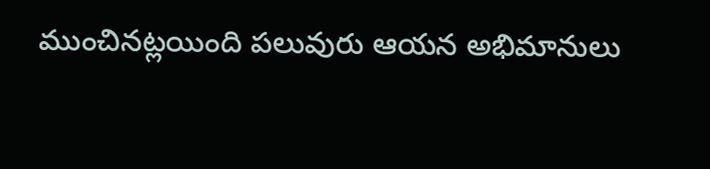ముంచినట్లయింది పలువురు ఆయన అభిమానులు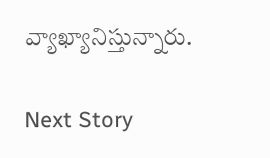వ్యాఖ్యానిస్తున్నారు.

Next Story